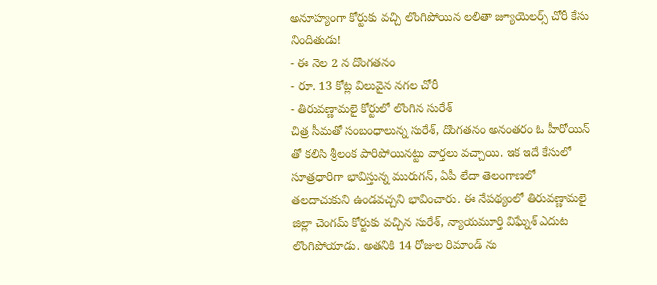అనూహ్యంగా కోర్టుకు వచ్చి లొంగిపోయిన లలితా జ్యూయెలర్స్ చోరీ కేసు నిందితుడు!
- ఈ నెల 2 న దొంగతనం
- రూ. 13 కోట్ల విలువైన నగల చోరీ
- తిరువణ్ణామలై కోర్టులో లొంగిన సురేశ్
చిత్ర సీమతో సంబంధాలున్న సురేశ్, దొంగతనం అనంతరం ఓ హీరోయిన్ తో కలిసి శ్రీలంక పారిపోయినట్టు వార్తలు వచ్చాయి. ఇక ఇదే కేసులో సూత్రధారిగా భావిస్తున్న మురుగన్, ఏపీ లేదా తెలంగాణలో తలదాచుకుని ఉండవచ్చని భావించారు. ఈ నేపథ్యంలో తిరువణ్ణామలై జిల్లా చెంగమ్ కోర్టుకు వచ్చిన సురేశ్, న్యాయమూర్తి విఘ్నేశ్ ఎదుట లొంగిపోయాడు. అతనికి 14 రోజుల రిమాండ్ ను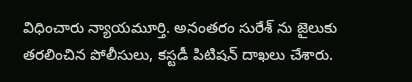విధించారు న్యాయమూర్తి. అనంతరం సురేశ్ ను జైలుకు తరలించిన పోలీసులు, కస్టడీ పిటిషన్ దాఖలు చేశారు.